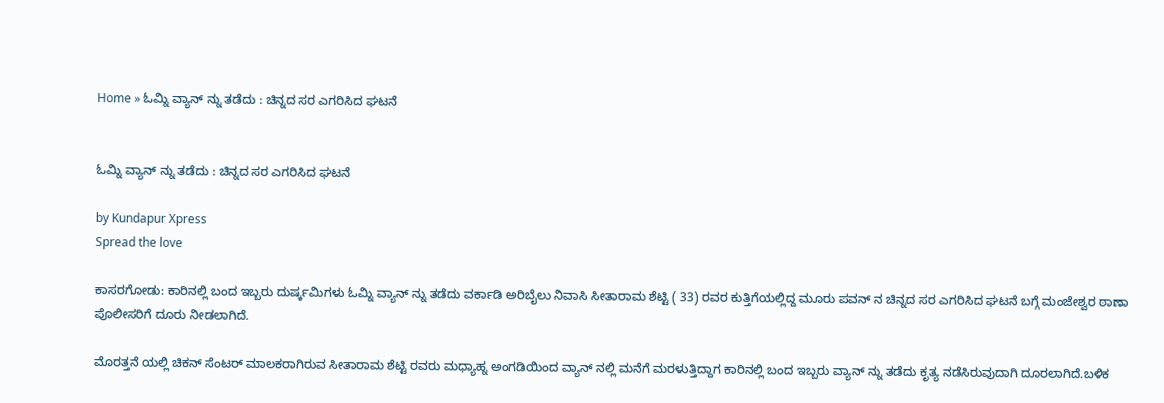Home » ಓಮ್ನಿ ವ್ಯಾನ್ ನ್ನು ತಡೆದು : ಚಿನ್ನದ ಸರ ಎಗರಿಸಿದ ಘಟನೆ


ಓಮ್ನಿ ವ್ಯಾನ್ ನ್ನು ತಡೆದು : ಚಿನ್ನದ ಸರ ಎಗರಿಸಿದ ಘಟನೆ

by Kundapur Xpress
Spread the love

ಕಾಸರಗೋಡು: ಕಾರಿನಲ್ಲಿ ಬಂದ ಇಬ್ಬರು ದುರ್ಷ್ಕಮಿಗಳು ಓಮ್ನಿ ವ್ಯಾನ್ ನ್ನು ತಡೆದು ವರ್ಕಾಡಿ ಅರಿಬೈಲು ನಿವಾಸಿ ಸೀತಾರಾಮ ಶೆಟ್ಟಿ ( 33) ರವರ ಕುತ್ತಿಗೆಯಲ್ಲಿದ್ದ ಮೂರು ಪವನ್ ನ ಚಿನ್ನದ ಸರ ಎಗರಿಸಿದ ಘಟನೆ ಬಗ್ಗೆ ಮಂಜೇಶ್ವರ ಠಾಣಾ ಪೊಲೀಸರಿಗೆ ದೂರು ನೀಡಲಾಗಿದೆ.

ಮೊರತ್ತನೆ ಯಲ್ಲಿ ಚಿಕನ್ ಸೆಂಟರ್ ಮಾಲಕರಾಗಿರುವ ಸೀತಾರಾಮ ಶೆಟ್ಟಿ ರವರು ಮಧ್ಯಾಹ್ನ ಅಂಗಡಿಯಿಂದ ವ್ಯಾನ್ ನಲ್ಲಿ ಮನೆಗೆ ಮರಳುತ್ತಿದ್ದಾಗ ಕಾರಿನಲ್ಲಿ ಬಂದ ಇಬ್ಬರು ವ್ಯಾನ್ ನ್ನು ತಡೆದು ಕೃತ್ಯ ನಡೆಸಿರುವುದಾಗಿ ದೂರಲಾಗಿದೆ.ಬಳಿಕ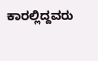ಕಾರಲ್ಲಿದ್ದವರು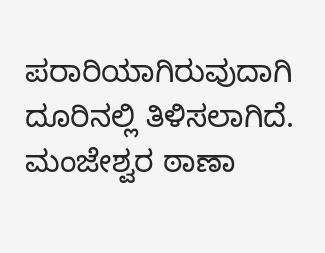ಪರಾರಿಯಾಗಿರುವುದಾಗಿ ದೂರಿನಲ್ಲಿ ತಿಳಿಸಲಾಗಿದೆ. ಮಂಜೇಶ್ವರ ಠಾಣಾ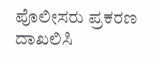ಪೊಲೀಸರು ಪ್ರಕರಣ ದಾಖಲಿಸಿ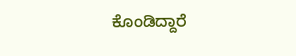ಕೊಂಡಿದ್ದಾರೆ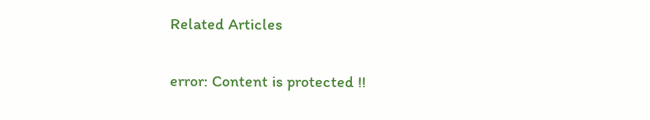Related Articles

error: Content is protected !!